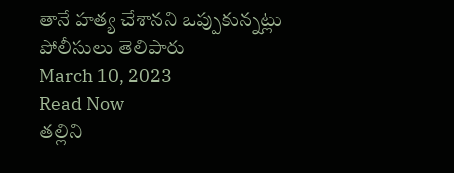తానే హత్య చేశానని ఒప్పుకున్నట్లు పోలీసులు తెలిపారు
March 10, 2023
Read Now
తల్లిని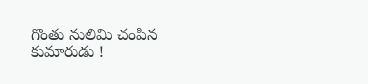గొంతు నులిమి చంపిన కుమారుడు !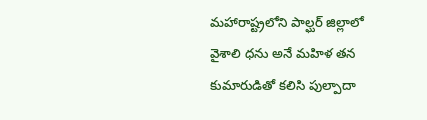మహారాష్ట్రలోని పాల్ఘర్ జిల్లాలో వైశాలి ధను అనే మహిళ తన కుమారుడితో కలిసి పుల్పాదా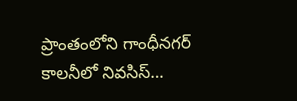ప్రాంతంలోని గాంధీనగర్ కాలనీలో నివసిస్…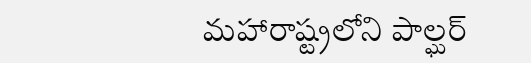మహారాష్ట్రలోని పాల్ఘర్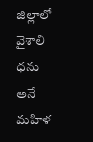జిల్లాలో వైశాలి ధను అనే మహిళ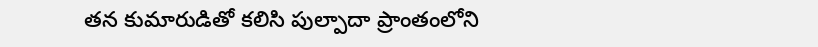తన కుమారుడితో కలిసి పుల్పాదా ప్రాంతంలోని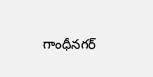గాంధీనగర్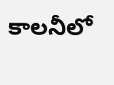కాలనీలో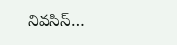నివసిస్…